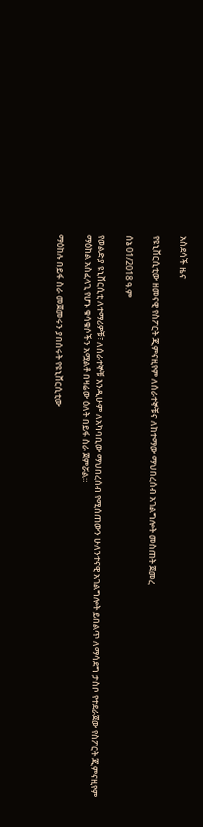አስደሳች ዜና

የዩኒቨርሲቲው ዘመናዊ የስፖርት ጂምናዚየም ለሰራተኞቹና ለከተማው ማህበረሰብ አገልግሎት መስጠት ጀመረ

ሰኔ 01/2018 ዓ.ም

የወልድያ ዩኒቨርሲቲ ለተማሪዎቹ፣ ለሰራተኞቹ እንዲሁም ለአካባቢው ማህበረሰብ የሚሰጠውን ሁለንተናዊ አገልግሎት ይበልጥ ለማሳደግ ታስቦ የተደራጀው የስፖርት ጂምናዚየም ማዕከል አስፈላጊ የሆኑ ቁሳቁሶችን አሟልቶ በዛሬው ዕለት በይፋ ስራ ጀምሯል።

ማዕከሉ በይፋ ስራ መጀመሩን ያበሰሩት የዩኒቨርሲቲው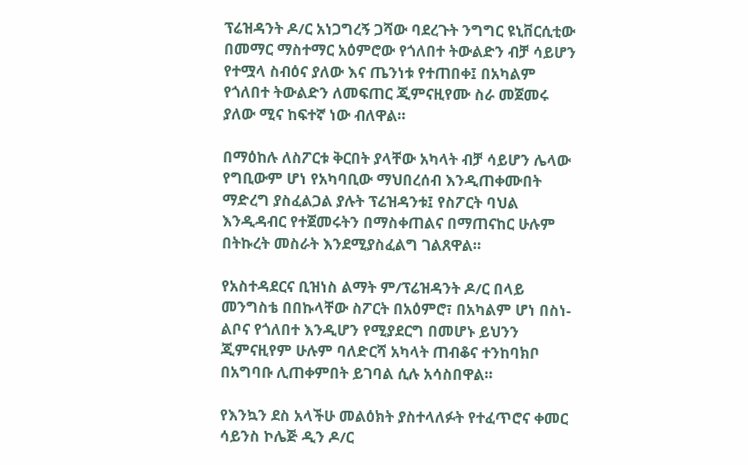ፕሬዝዳንት ዶ/ር አነጋግረኝ ጋሻው ባደረጉት ንግግር ዩኒቨርሲቲው በመማር ማስተማር አዕምሮው የጎለበተ ትውልድን ብቻ ሳይሆን የተሟላ ስብዕና ያለው እና ጤንነቱ የተጠበቀ፤ በአካልም የጎለበተ ትውልድን ለመፍጠር ጂምናዚየሙ ስራ መጀመሩ ያለው ሚና ከፍተኛ ነው ብለዋል።

በማዕከሉ ለስፖርቱ ቅርበት ያላቸው አካላት ብቻ ሳይሆን ሌላው የግቢውም ሆነ የአካባቢው ማህበረሰብ እንዲጠቀሙበት ማድረግ ያስፈልጋል ያሉት ፕሬዝዳንቱ፤ የስፖርት ባህል እንዲዳብር የተጀመሩትን በማስቀጠልና በማጠናከር ሁሉም በትኩረት መስራት እንደሚያስፈልግ ገልጸዋል።

የአስተዳደርና ቢዝነስ ልማት ም/ፕሬዝዳንት ዶ/ር በላይ መንግስቴ በበኩላቸው ስፖርት በአዕምሮ፣ በአካልም ሆነ በስነ-ልቦና የጎለበተ እንዲሆን የሚያደርግ በመሆኑ ይህንን ጂምናዚየም ሁሉም ባለድርሻ አካላት ጠብቆና ተንከባክቦ በአግባቡ ሊጠቀምበት ይገባል ሲሉ አሳስበዋል።

የእንኳን ደስ አላችሁ መልዕክት ያስተላለፉት የተፈጥሮና ቀመር ሳይንስ ኮሌጅ ዲን ዶ/ር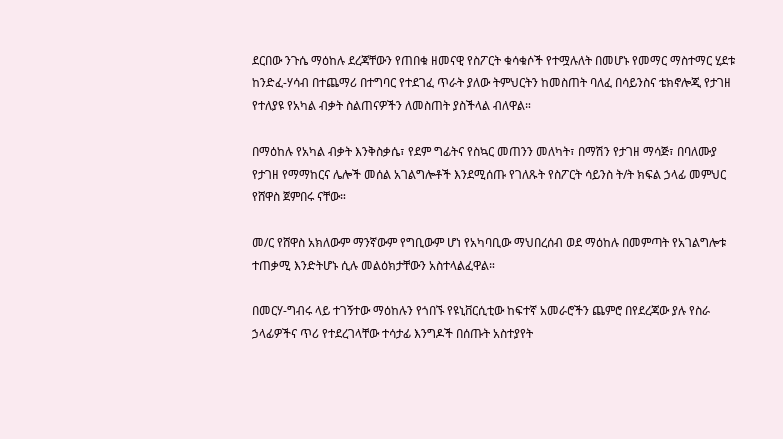ደርበው ንጉሴ ማዕከሉ ደረጃቸውን የጠበቁ ዘመናዊ የስፖርት ቁሳቁሶች የተሟሉለት በመሆኑ የመማር ማስተማር ሂደቱ ከንድፈ-ሃሳብ በተጨማሪ በተግባር የተደገፈ ጥራት ያለው ትምህርትን ከመስጠት ባለፈ በሳይንስና ቴክኖሎጂ የታገዘ የተለያዩ የአካል ብቃት ስልጠናዎችን ለመስጠት ያስችላል ብለዋል።

በማዕከሉ የአካል ብቃት እንቅስቃሴ፣ የደም ግፊትና የስኳር መጠንን መለካት፣ በማሽን የታገዘ ማሳጅ፣ በባለሙያ የታገዘ የማማከርና ሌሎች መሰል አገልግሎቶች እንደሚሰጡ የገለጹት የስፖርት ሳይንስ ት/ት ክፍል ኃላፊ መምህር የሸዋስ ጀምበሩ ናቸው።

መ/ር የሸዋስ አክለውም ማንኛውም የግቢውም ሆነ የአካባቢው ማህበረሰብ ወደ ማዕከሉ በመምጣት የአገልግሎቱ ተጠቃሚ እንድትሆኑ ሲሉ መልዕክታቸውን አስተላልፈዋል።

በመርሃ-ግብሩ ላይ ተገኝተው ማዕከሉን የጎበኙ የዩኒቨርሲቲው ከፍተኛ አመራሮችን ጨምሮ በየደረጃው ያሉ የስራ ኃላፊዎችና ጥሪ የተደረገላቸው ተሳታፊ እንግዶች በሰጡት አስተያየት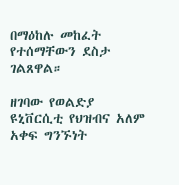በማዕከሉ መከፈት የተሰማቸውን ደስታ ገልጸዋል።

ዘገባው የወልድያ ዩኒቨርሲቲ የህዝብና አለም አቀፍ ግንኙነት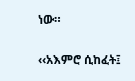ነው።

‹‹አእምሮ ሲከፈት፤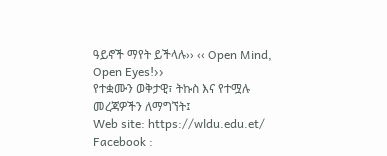ዓይኖች ማየት ይችላሉ›› ‹‹ Open Mind, Open Eyes!››
የተቋሙን ወቅታዊ፣ ትኩስ እና የተሟሉ መረጃዎችን ለማግኘት፤
Web site: https://wldu.edu.et/
Facebook :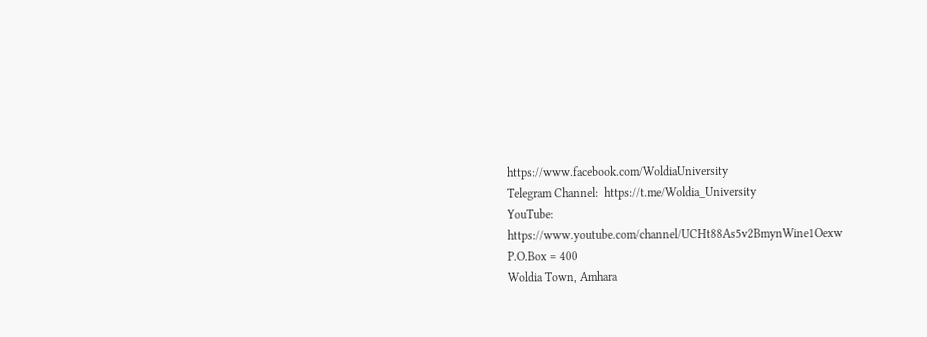https://www.facebook.com/WoldiaUniversity
Telegram Channel:  https://t.me/Woldia_University
YouTube:  https://www.youtube.com/channel/UCHt88As5v2BmynWine1Oexw
P.O.Box = 400
Woldia Town, Amhara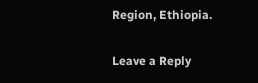Region, Ethiopia.

Leave a Reply